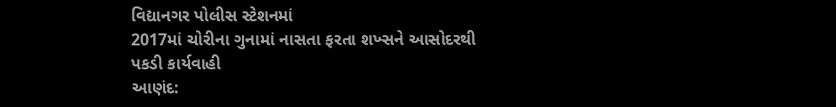વિદ્યાનગર પોલીસ સ્ટેશનમાં
2017માં ચોરીના ગુનામાં નાસતા ફરતા શખ્સને આસોદરથી પકડી કાર્યવાહી
આણંદ: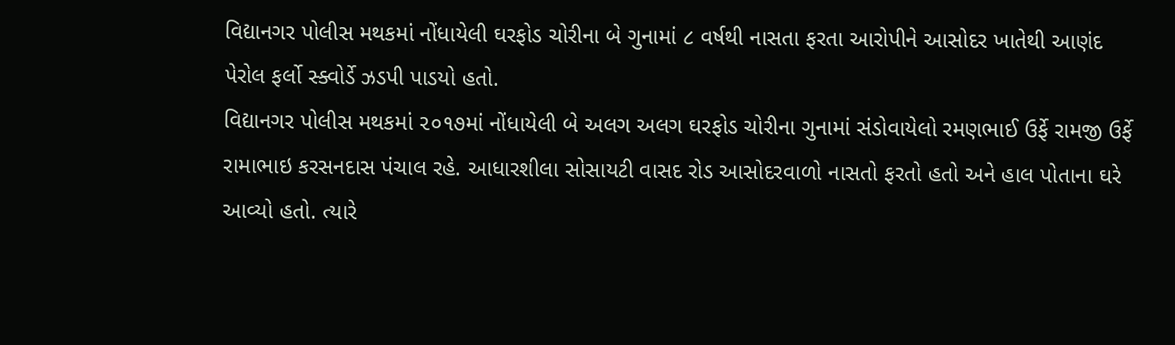વિદ્યાનગર પોલીસ મથકમાં નોંધાયેલી ઘરફોડ ચોરીના બે ગુનામાં ૮ વર્ષથી નાસતા ફરતા આરોપીને આસોદર ખાતેથી આણંદ પેરોલ ફર્લો સ્ક્વોર્ડે ઝડપી પાડયો હતો.
વિદ્યાનગર પોલીસ મથકમાં ૨૦૧૭માં નોંધાયેલી બે અલગ અલગ ઘરફોડ ચોરીના ગુનામાં સંડોવાયેલો રમણભાઈ ઉર્ફે રામજી ઉર્ફે રામાભાઇ કરસનદાસ પંચાલ રહે. આધારશીલા સોસાયટી વાસદ રોડ આસોદરવાળો નાસતો ફરતો હતો અને હાલ પોતાના ઘરે આવ્યો હતો. ત્યારે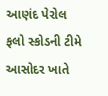આણંદ પેરોલ ફલો સ્કોડની ટીમે આસોદર ખાતે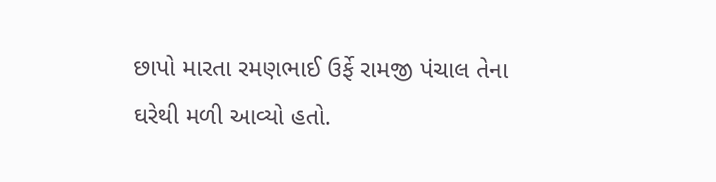છાપો મારતા રમણભાઈ ઉર્ફે રામજી પંચાલ તેના ઘરેથી મળી આવ્યો હતો.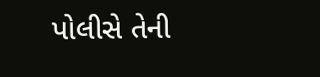પોલીસે તેની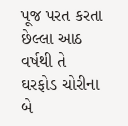પૂજ પરત કરતા છેલ્લા આઠ વર્ષથી તે ઘરફોડ ચોરીના બે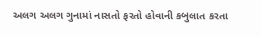અલગ અલગ ગુનામાં નાસતો ફરતો હોવાની કબુલાત કરતા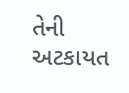તેની અટકાયત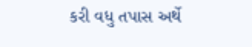કરી વધુ તપાસ અર્થે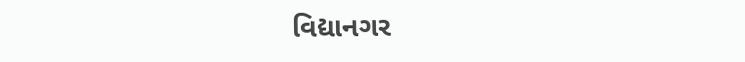વિદ્યાનગર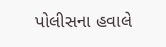પોલીસના હવાલે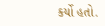કર્યો હતો.